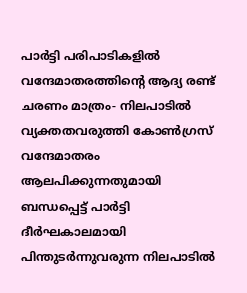പാർട്ടി പരിപാടികളിൽ വന്ദേമാതരത്തിന്റെ ആദ്യ രണ്ട് ചരണം മാത്രം- നിലപാടിൽ വ്യക്തതവരുത്തി കോൺഗ്രസ്
വന്ദേമാതരം ആലപിക്കുന്നതുമായി ബന്ധപ്പെട്ട് പാർട്ടി ദീർഘകാലമായി പിന്തുടർന്നുവരുന്ന നിലപാടിൽ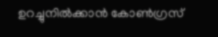ഉറച്ചുനിൽക്കാൻ കോൺഗ്രസ്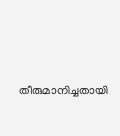തീരുമാനിച്ചതായി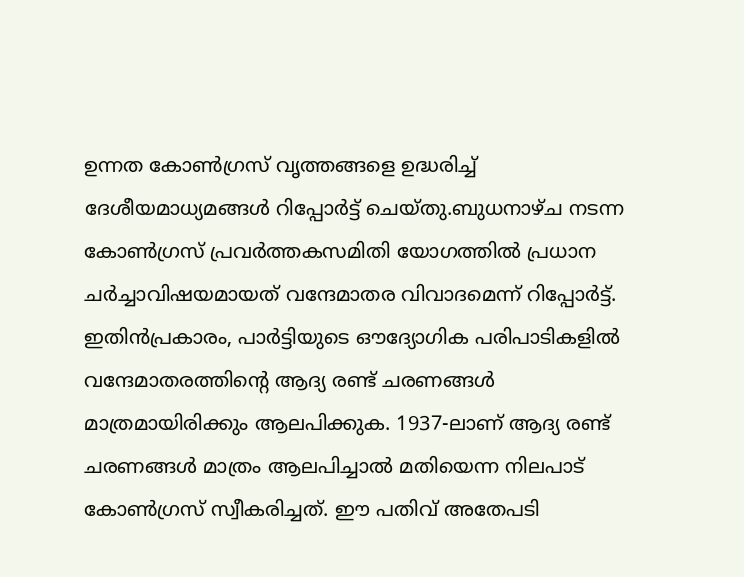ഉന്നത കോൺഗ്രസ് വൃത്തങ്ങളെ ഉദ്ധരിച്ച് ദേശീയമാധ്യമങ്ങൾ റിപ്പോർട്ട് ചെയ്തു.ബുധനാഴ്ച നടന്ന കോൺഗ്രസ് പ്രവർത്തകസമിതി യോഗത്തിൽ പ്രധാന ചർച്ചാവിഷയമായത് വന്ദേമാതര വിവാദമെന്ന് റിപ്പോർട്ട്.
ഇതിൻപ്രകാരം, പാർട്ടിയുടെ ഔദ്യോഗിക പരിപാടികളിൽ വന്ദേമാതരത്തിന്റെ ആദ്യ രണ്ട് ചരണങ്ങൾ മാത്രമായിരിക്കും ആലപിക്കുക. 1937-ലാണ് ആദ്യ രണ്ട് ചരണങ്ങൾ മാത്രം ആലപിച്ചാൽ മതിയെന്ന നിലപാട് കോൺഗ്രസ് സ്വീകരിച്ചത്. ഈ പതിവ് അതേപടി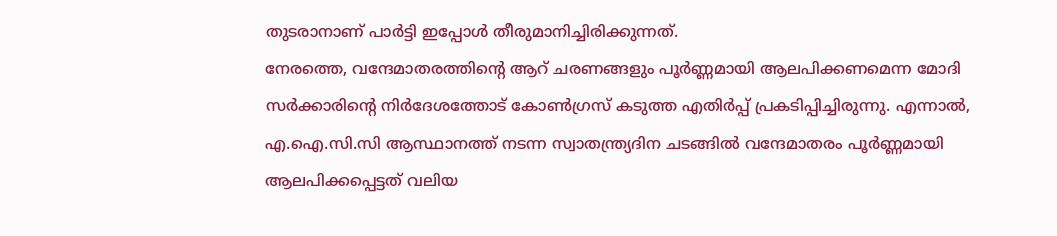തുടരാനാണ് പാർട്ടി ഇപ്പോൾ തീരുമാനിച്ചിരിക്കുന്നത്.
നേരത്തെ, വന്ദേമാതരത്തിന്റെ ആറ് ചരണങ്ങളും പൂർണ്ണമായി ആലപിക്കണമെന്ന മോദി സർക്കാരിന്റെ നിർദേശത്തോട് കോൺഗ്രസ് കടുത്ത എതിർപ്പ് പ്രകടിപ്പിച്ചിരുന്നു. എന്നാൽ, എ.ഐ.സി.സി ആസ്ഥാനത്ത് നടന്ന സ്വാതന്ത്ര്യദിന ചടങ്ങിൽ വന്ദേമാതരം പൂർണ്ണമായി ആലപിക്കപ്പെട്ടത് വലിയ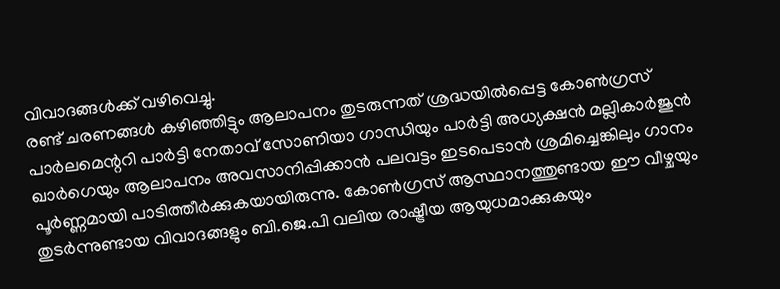വിവാദങ്ങൾക്ക് വഴിവെച്ചു.
രണ്ട് ചരണങ്ങൾ കഴിഞ്ഞിട്ടും ആലാപനം തുടരുന്നത് ശ്രദ്ധയിൽപ്പെട്ട കോൺഗ്രസ് പാർലമെന്ററി പാർട്ടി നേതാവ് സോണിയാ ഗാന്ധിയും പാർട്ടി അധ്യക്ഷൻ മല്ലികാർജുൻ ഖാർഗെയും ആലാപനം അവസാനിപ്പിക്കാൻ പലവട്ടം ഇടപെടാൻ ശ്രമിച്ചെങ്കിലും ഗാനം പൂർണ്ണമായി പാടിത്തീർക്കുകയായിരുന്നു. കോൺഗ്രസ് ആസ്ഥാനത്തുണ്ടായ ഈ വീഴ്ചയും തുടർന്നുണ്ടായ വിവാദങ്ങളും ബി.ജെ.പി വലിയ രാഷ്ട്രീയ ആയുധമാക്കുകയും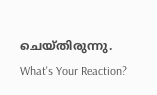ചെയ്തിരുന്നു.
What's Your Reaction?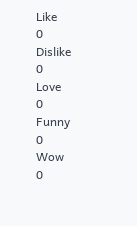Like
0
Dislike
0
Love
0
Funny
0
Wow
0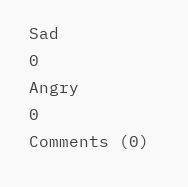Sad
0
Angry
0
Comments (0)